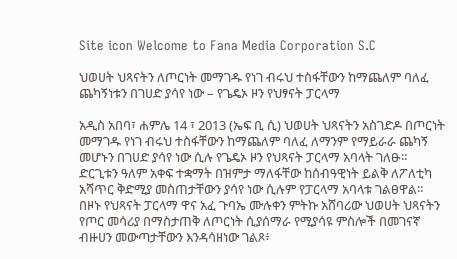Site icon Welcome to Fana Media Corporation S.C

ህወሀት ህጻናትን ለጦርነት መማገዱ የነገ ብሩህ ተስፋቸውን ከማጨለም ባለፈ ጨካኝነቱን በገሀድ ያሳየ ነው – የጌዴኦ ዞን የህፃናት ፓርላማ

አዲስ አበባ፣ ሐምሌ 14 ፣ 2013 (ኤፍ ቢ ሲ) ህወሀት ህጻናትን አስገድዶ በጦርነት መማገዱ የነገ ብሩህ ተስፋቸውን ከማጨለም ባለፈ ለማንም የማይራራ ጨካኝ መሆኑን በገሀድ ያሳየ ነው ሲሉ የጌዴኦ ዞን የህጻናት ፓርላማ አባላት ገለፁ።
ድርጊቱን ዓለም አቀፍ ተቋማት በዝምታ ማለፋቸው ከሰብዓዊነት ይልቅ ለፖለቲካ አሻጥር ቅድሚያ መስጠታቸውን ያሳየ ነው ሲሉም የፓርላማ አባላቱ ገልፀዋል፡፡
በዞኑ የህጻናት ፓርላማ ዋና አፈ ጉባኤ ሙሉቀን ምትኩ አሸባሪው ህወሀት ህጻናትን የጦር መሳሪያ በማስታጠቅ ለጦርነት ሲያሰማራ የሚያሳዩ ምስሎች በመገናኛ ብዙሀን መውጣታቸውን እንዳሳዘነው ገልጾ፥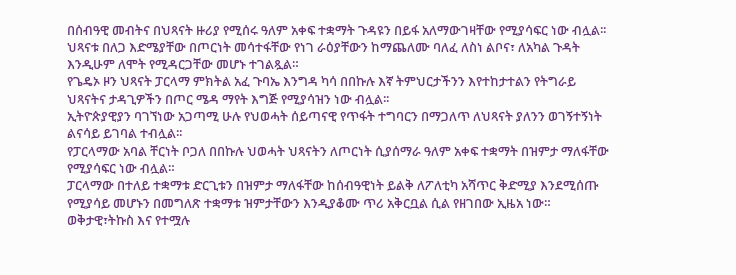በሰብዓዊ መብትና በህጻናት ዙሪያ የሚሰሩ ዓለም አቀፍ ተቋማት ጉዳዩን በይፋ አለማውገዛቸው የሚያሳፍር ነው ብሏል፡፡
ህጻናቱ በለጋ እድሜያቸው በጦርነት መሳተፋቸው የነገ ራዕያቸውን ከማጨለሙ ባለፈ ለስነ ልቦና፣ ለአካል ጉዳት እንዲሁም ለሞት የሚዳርጋቸው መሆኑ ተገልጿል።
የጌዴኦ ዞን ህጻናት ፓርላማ ምክትል አፈ ጉባኤ እንግዳ ካሳ በበኩሉ እኛ ትምህርታችንን እየተከታተልን የትግራይ ህጻናትና ታዳጊዎችን በጦር ሜዳ ማየት እግጅ የሚያሳዝን ነው ብሏል፡፡
ኢትዮጵያዊያን ባገኘነው አጋጣሚ ሁሉ የህወሓት ሰይጣናዊ የጥፋት ተግባርን በማጋለጥ ለህጻናት ያለንን ወገኝተኝነት ልናሳይ ይገባል ተብሏል፡፡
የፓርላማው አባል ቸርነት ቦጋለ በበኩሉ ህወሓት ህጻናትን ለጦርነት ሲያሰማራ ዓለም አቀፍ ተቋማት በዝምታ ማለፋቸው የሚያሳፍር ነው ብሏል።
ፓርላማው በተለይ ተቋማቱ ድርጊቱን በዝምታ ማለፋቸው ከሰብዓዊነት ይልቅ ለፖለቲካ አሻጥር ቅድሚያ እንደሚሰጡ የሚያሳይ መሆኑን በመግለጽ ተቋማቱ ዝምታቸውን እንዲያቆሙ ጥሪ አቅርቧል ሲል የዘገበው ኢዜአ ነው።
ወቅታዊ፣ትኩስ እና የተሟሉ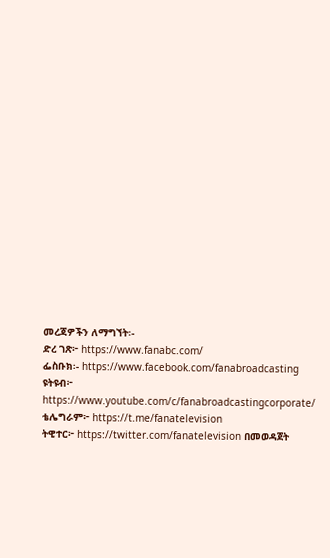መረጃዎችን ለማግኘት፡-
ድረ ገጽ፦ https://www.fanabc.com/
ፌስቡክ፡- https://www.facebook.com/fanabroadcasting
ዩትዩብ፦ https://www.youtube.com/c/fanabroadcastingcorporate/
ቴሌግራም፦ https://t.me/fanatelevision
ትዊተር፦ https://twitter.com/fanatelevision በመወዳጀት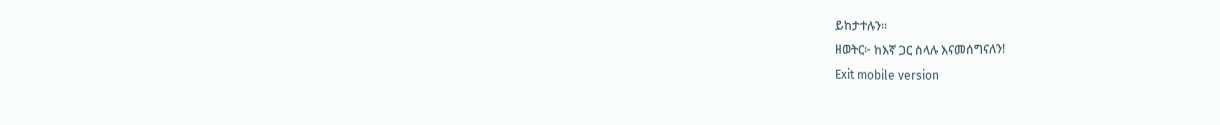ይከታተሉን፡፡
ዘወትር፦ ከእኛ ጋር ስላሉ እናመሰግናለን!
Exit mobile version